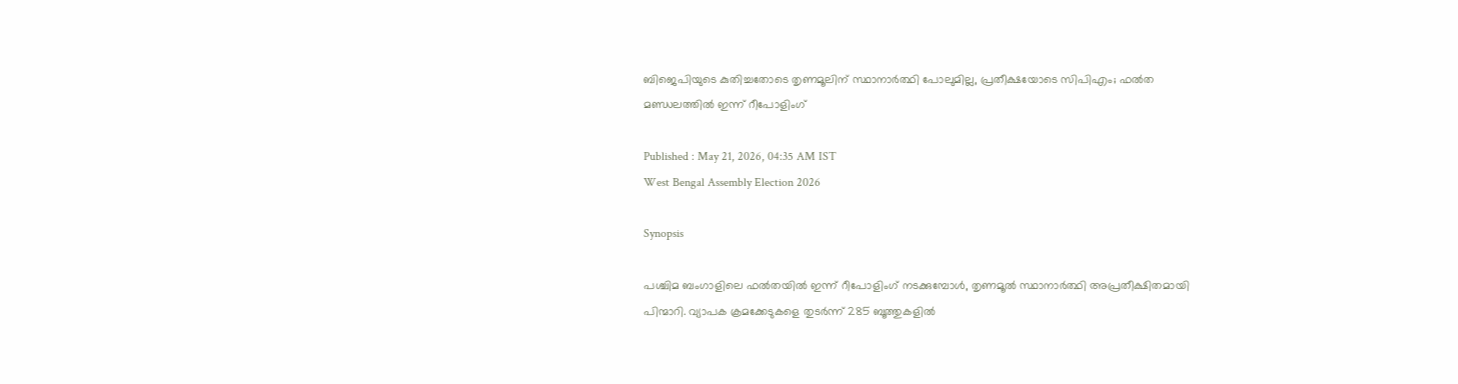ബിജെപിയുടെ കുതിച്ചതോടെ തൃണമൂലിന് സ്ഥാനാർത്ഥി പോലുമില്ല, പ്രതീക്ഷയോടെ സിപിഎം; ഫൽത മണ്ഡലത്തിൽ ഇന്ന് റീപോളിംഗ്

Published : May 21, 2026, 04:35 AM IST
West Bengal Assembly Election 2026

Synopsis

പശ്ചിമ ബംഗാളിലെ ഫൽതയിൽ ഇന്ന് റീപോളിംഗ് നടക്കുമ്പോൾ, തൃണമൂൽ സ്ഥാനാർത്ഥി അപ്രതീക്ഷിതമായി പിന്മാറി. വ്യാപക ക്രമക്കേടുകളെ തുടർന്ന് 285 ബൂത്തുകളിൽ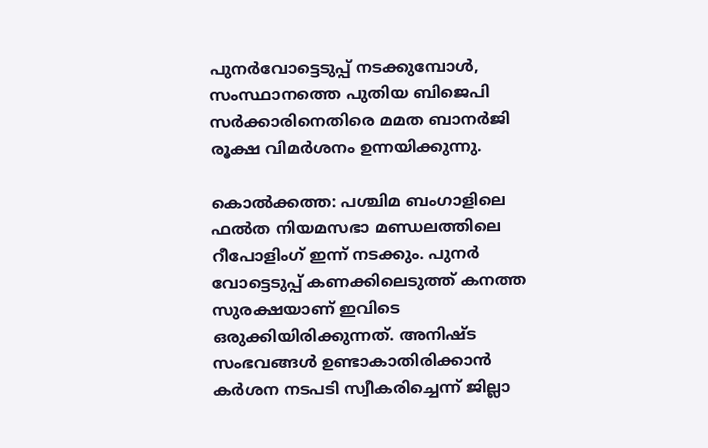പുനർവോട്ടെടുപ്പ് നടക്കുമ്പോൾ, സംസ്ഥാനത്തെ പുതിയ ബിജെപി സർക്കാരിനെതിരെ മമത ബാനർജി രൂക്ഷ വിമർശനം ഉന്നയിക്കുന്നു.

കൊൽക്കത്ത: പശ്ചിമ ബംഗാളിലെ ഫൽത നിയമസഭാ മണ്ഡലത്തിലെ റീപോളിംഗ് ഇന്ന് നടക്കും. പുനർ വോട്ടെടുപ്പ് കണക്കിലെടുത്ത് കനത്ത സുരക്ഷയാണ് ഇവിടെ ഒരുക്കിയിരിക്കുന്നത്. അനിഷ്ട സംഭവങ്ങൾ ഉണ്ടാകാതിരിക്കാൻ കർശന നടപടി സ്വീകരിച്ചെന്ന് ജില്ലാ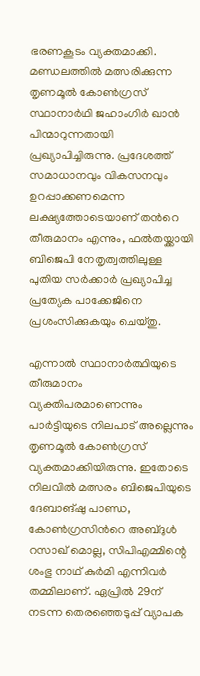ഭരണകൂടം വ്യക്തമാക്കി. മണ്ഡലത്തിൽ മത്സരിക്കുന്ന തൃണമൂൽ കോൺഗ്രസ് സ്ഥാനാർഥി ജഹാംഗിർ ഖാൻ പിന്മാറുന്നതായി പ്രഖ്യാപിച്ചിരുന്നു. പ്രദേശത്ത് സമാധാനവും വികസനവും ഉറപ്പാക്കണമെന്ന ലക്ഷ്യത്തോടെയാണ് തന്‍റെ തീരുമാനം എന്നും, ഫൽതയ്ക്കായി ബിജെപി നേതൃത്വത്തിലുള്ള പുതിയ സർക്കാർ പ്രഖ്യാപിച്ച പ്രത്യേക പാക്കേജിനെ പ്രശംസിക്കുകയും ചെയ്തു.

എന്നാൽ സ്ഥാനാർത്ഥിയുടെ തീരുമാനം വ്യക്തിപരമാണെന്നും പാർട്ടിയുടെ നിലപാട് അല്ലെന്നും തൃണമൂൽ കോൺഗ്രസ് വ്യക്തമാക്കിയിരുന്നു. ഇതോടെ നിലവിൽ മത്സരം ബിജെപിയുടെ ദേബാങ്ഷു പാണ്ഡ, കോൺഗ്രസിന്‍റെ അബ്‍ദുൾ റസാഖ് മൊല്ല, സിപിഎമ്മിന്റെ ശംഭു നാഥ് കുർമി എന്നിവർ തമ്മിലാണ്. ഏപ്രിൽ 29ന് നടന്ന തെരഞ്ഞെടുപ്പ് വ്യാപക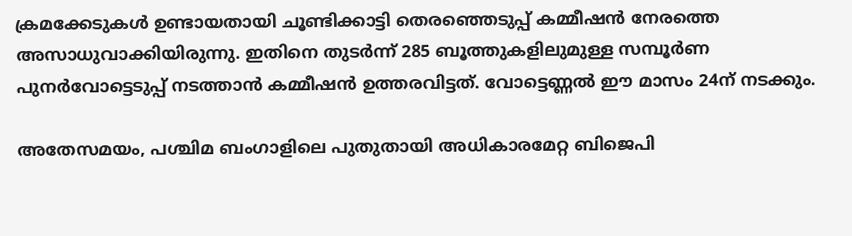ക്രമക്കേടുകൾ ഉണ്ടായതായി ചൂണ്ടിക്കാട്ടി തെരഞ്ഞെടുപ്പ് കമ്മീഷൻ നേരത്തെ അസാധുവാക്കിയിരുന്നു. ഇതിനെ തുടർന്ന് 285 ബൂത്തുകളിലുമുള്ള സമ്പൂർണ പുനർവോട്ടെടുപ്പ് നടത്താൻ കമ്മീഷൻ ഉത്തരവിട്ടത്. വോട്ടെണ്ണൽ ഈ മാസം 24ന് നടക്കും.

അതേസമയം, പശ്ചിമ ബംഗാളിലെ പുതുതായി അധികാരമേറ്റ ബിജെപി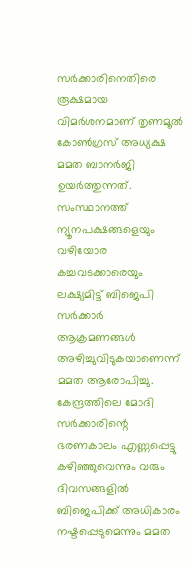സർക്കാരിനെതിരെ രൂക്ഷമായ വിമർശനമാണ് തൃണമൂൽ കോൺഗ്രസ് അധ്യക്ഷ മമത ബാനർജി ഉയർത്തുന്നത്. സംസ്ഥാനത്ത് ന്യൂനപക്ഷങ്ങളെയും വഴിയോര കച്ചവടക്കാരെയും ലക്ഷ്യമിട്ട് ബിജെപി സർക്കാർ ആക്രമണങ്ങൾ അഴിച്ചുവിടുകയാണെന്ന് മമത ആരോപിച്ചു. കേന്ദ്രത്തിലെ മോദി സർക്കാരിന്റെ ഭരണകാലം എണ്ണപ്പെട്ടു കഴിഞ്ഞുവെന്നും വരും ദിവസങ്ങളിൽ ബിജെപിക്ക് അധികാരം നഷ്ടപ്പെടുമെന്നും മമത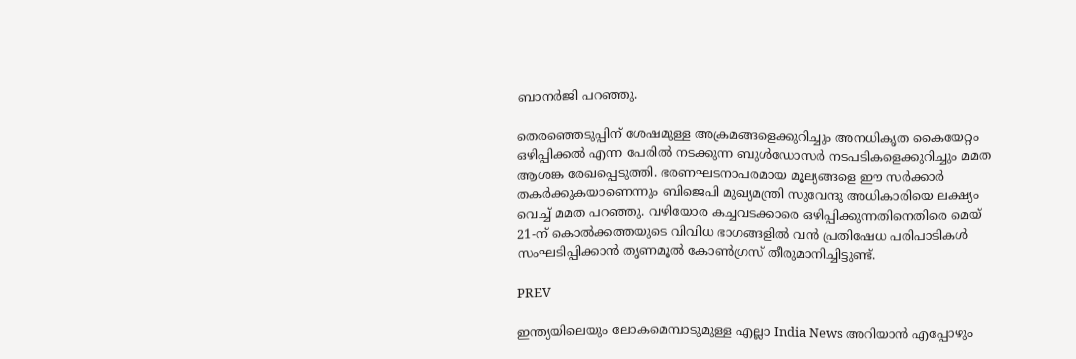ബാനർജി പറഞ്ഞു.

തെരഞ്ഞെടുപ്പിന് ശേഷമുള്ള അക്രമങ്ങളെക്കുറിച്ചും അനധികൃത കൈയേറ്റം ഒഴിപ്പിക്കൽ എന്ന പേരിൽ നടക്കുന്ന ബുൾഡോസർ നടപടികളെക്കുറിച്ചും മമത ആശങ്ക രേഖപ്പെടുത്തി. ഭരണഘടനാപരമായ മൂല്യങ്ങളെ ഈ സർക്കാർ തകർക്കുകയാണെന്നും ബിജെപി മുഖ്യമന്ത്രി സുവേന്ദു അധികാരിയെ ലക്ഷ്യം വെച്ച് മമത പറഞ്ഞു. വഴിയോര കച്ചവടക്കാരെ ഒഴിപ്പിക്കുന്നതിനെതിരെ മെയ് 21-ന് കൊൽക്കത്തയുടെ വിവിധ ഭാഗങ്ങളിൽ വൻ പ്രതിഷേധ പരിപാടികൾ സംഘടിപ്പിക്കാൻ തൃണമൂൽ കോൺഗ്രസ് തീരുമാനിച്ചിട്ടുണ്ട്.

PREV

ഇന്ത്യയിലെയും ലോകമെമ്പാടുമുള്ള എല്ലാ India News അറിയാൻ എപ്പോഴും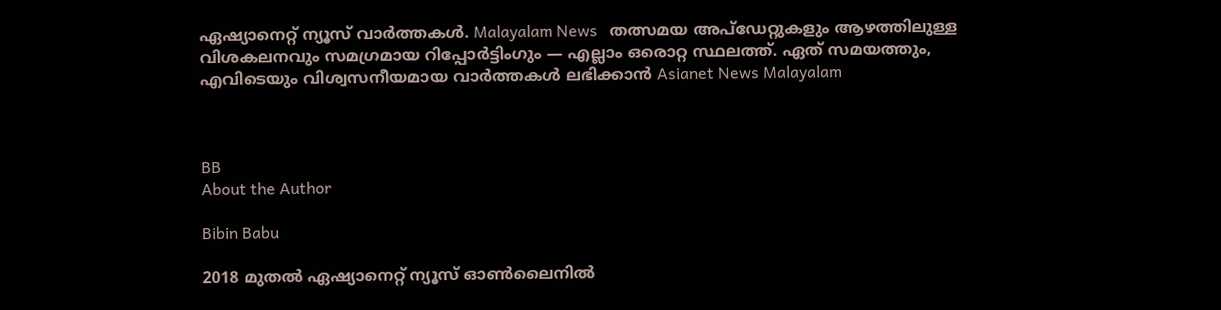ഏഷ്യാനെറ്റ് ന്യൂസ് വാർത്തകൾ. Malayalam News   തത്സമയ അപ്‌ഡേറ്റുകളും ആഴത്തിലുള്ള വിശകലനവും സമഗ്രമായ റിപ്പോർട്ടിംഗും — എല്ലാം ഒരൊറ്റ സ്ഥലത്ത്. ഏത് സമയത്തും, എവിടെയും വിശ്വസനീയമായ വാർത്തകൾ ലഭിക്കാൻ Asianet News Malayalam



BB
About the Author

Bibin Babu

2018 മുതല്‍ ഏഷ്യാനെറ്റ് ന്യൂസ് ഓണ്‍ലൈനില്‍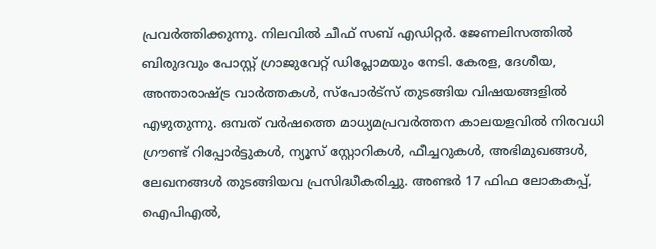പ്രവര്‍ത്തിക്കുന്നു. നിലവില്‍ ചീഫ് സബ് എഡിറ്റർ. ജേണലിസത്തില്‍ ബിരുദവും പോസ്റ്റ് ഗ്രാജുവേറ്റ് ഡിപ്ലോമയും നേടി. കേരള, ദേശീയ, അന്താരാഷ്ട്ര വാര്‍ത്തകള്‍, സ്പോര്‍ട്സ് തുടങ്ങിയ വിഷയങ്ങളില്‍ എഴുതുന്നു. ഒമ്പത് വര്‍ഷത്തെ മാധ്യമപ്രവര്‍ത്തന കാലയളവില്‍ നിരവധി ഗ്രൗണ്ട് റിപ്പോര്‍ട്ടുകള്‍, ന്യൂസ് സ്റ്റോറികള്‍, ഫീച്ചറുകള്‍, അഭിമുഖങ്ങള്‍, ലേഖനങ്ങള്‍ തുടങ്ങിയവ പ്രസിദ്ധീകരിച്ചു. അണ്ടര്‍ 17 ഫിഫ ലോകകപ്പ്, ഐപിഎൽ,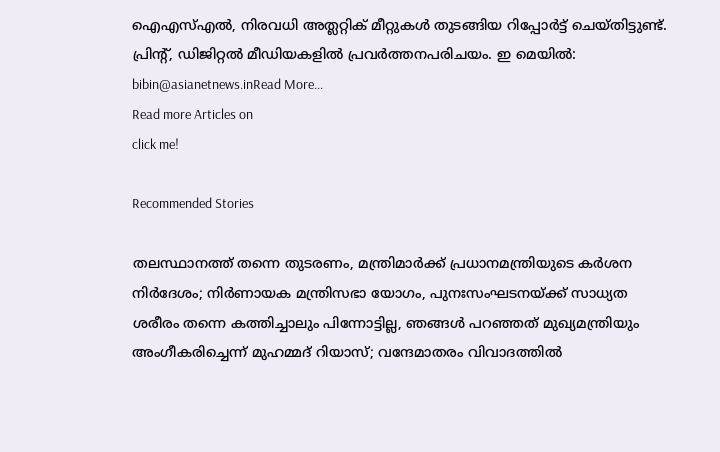ഐഎസ്എൽ, നിരവധി അത്ലറ്റിക് മീറ്റുകൾ തുടങ്ങിയ റിപ്പോര്‍ട്ട് ചെയ്തിട്ടുണ്ട്. പ്രിന്‍റ്, ഡിജിറ്റല്‍ മീഡിയകളില്‍ പ്രവര്‍ത്തനപരിചയം. ഇ മെയില്‍: bibin@asianetnews.inRead More...
Read more Articles on
click me!

Recommended Stories

തലസ്ഥാനത്ത് തന്നെ തുടരണം, മന്ത്രിമാർക്ക് പ്രധാനമന്ത്രിയുടെ കർശന നിർദേശം; നിർണായക മന്ത്രിസഭാ യോഗം, പുനഃസംഘടനയ്ക്ക് സാധ്യത
ശരീരം തന്നെ കത്തിച്ചാലും പിന്നോട്ടില്ല, ഞങ്ങൾ പറഞ്ഞത് മുഖ്യമന്ത്രിയും അംഗീകരിച്ചെന്ന് മുഹമ്മദ് റിയാസ്; വന്ദേമാതരം വിവാദത്തിൽ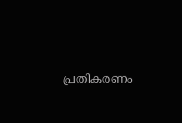പ്രതികരണം